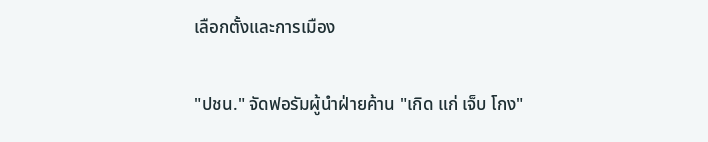เลือกตั้งและการเมือง

"ปชน." จัดฟอรัมผู้นำฝ่ายค้าน "เกิด แก่ เจ็บ โกง"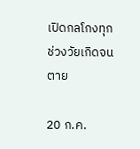เปิดกลโกงทุกช่วงวัยเกิดจนตาย

20 ก.ค.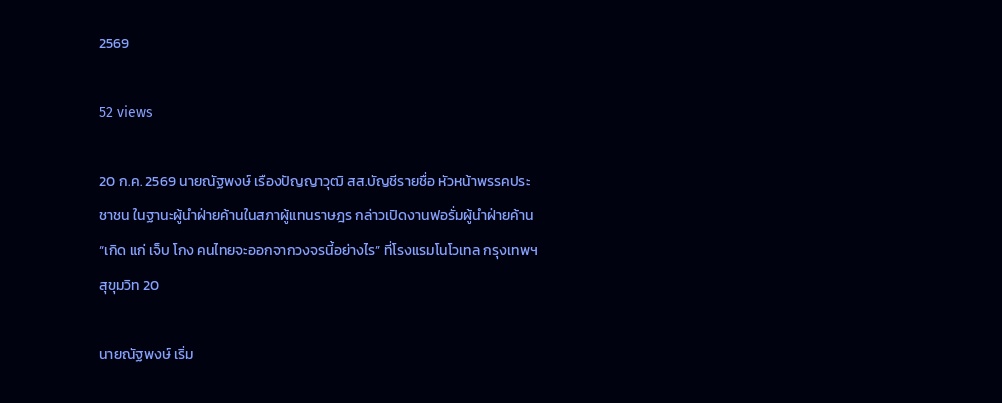2569

52 views

20 ก.ค. 2569 นายณัฐพงษ์ เรืองปัญญาวุฒิ สส.บัญชีรายชื่อ หัวหน้าพรรคประชาชน ในฐานะผู้นำฝ่ายค้านในสภาผู้แทนราษฎร กล่าวเปิดงานฟอรั่มผู้นำฝ่ายค้าน “เกิด แก่ เจ็บ โกง คนไทยจะออกจากวงจรนี้อย่างไร” ที่โรงแรมโนโวเทล กรุงเทพฯ สุขุมวิท 20

นายณัฐพงษ์ เริ่ม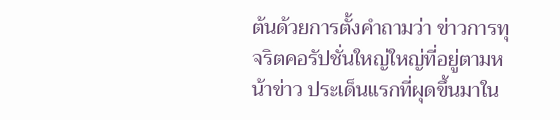ต้นด้วยการตั้งคำถามว่า ข่าวการทุจริตคอรัปชั่นใหญ่ใหญ่ที่อยู่ตามหน้าข่าว ประเด็นแรกที่ผุดขึ้นมาใน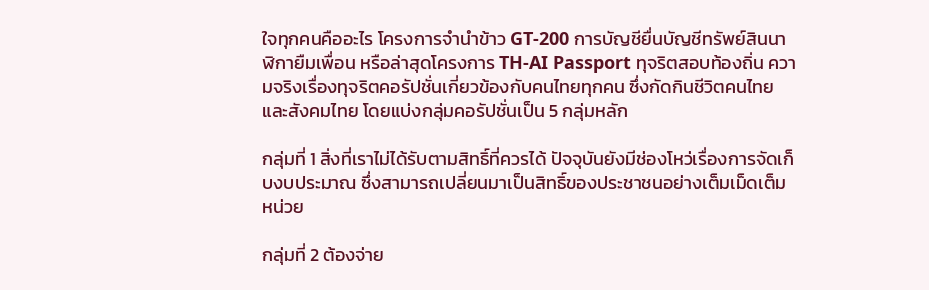ใจทุกคนคืออะไร โครงการจำนำข้าว GT-200 การบัญชียื่นบัญชีทรัพย์สินนาฬิกายืมเพื่อน หรือล่าสุดโครงการ TH-AI Passport ทุจริตสอบท้องถิ่น ความจริงเรื่องทุจริตคอรัปชั่นเกี่ยวข้องกับคนไทยทุกคน ซึ่งกัดกินชีวิตคนไทยและสังคมไทย โดยแบ่งกลุ่มคอรัปชั่นเป็น 5 กลุ่มหลัก

กลุ่มที่ 1 สิ่งที่เราไม่ได้รับตามสิทธิ์ที่ควรได้ ปัจจุบันยังมีช่องโหว่เรื่องการจัดเก็บงบประมาณ ซึ่งสามารถเปลี่ยนมาเป็นสิทธิ์ของประชาชนอย่างเต็มเม็ดเต็มหน่วย

กลุ่มที่ 2 ต้องจ่าย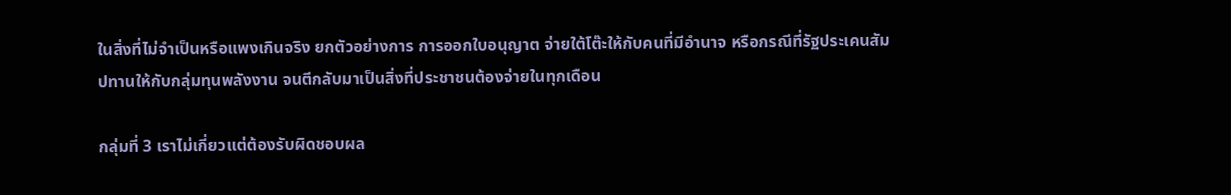ในสิ่งที่ไม่จำเป็นหรือแพงเกินจริง ยกตัวอย่างการ การออกใบอนุญาต จ่ายใต้โต๊ะให้กับคนที่มีอำนาจ หรือกรณีที่รัฐประเคนสัมปทานให้กับกลุ่มทุนพลังงาน จนตีกลับมาเป็นสิ่งที่ประชาชนต้องจ่ายในทุกเดือน

กลุ่มที่ 3 เราไม่เกี่ยวแต่ต้องรับผิดชอบผล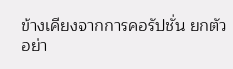ข้างเคียงจากการคอรัปชั่น ยกตัวอย่า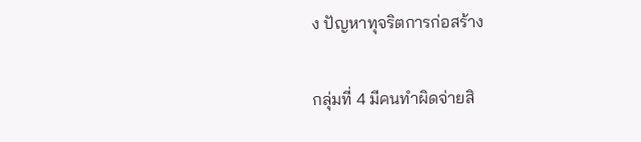ง ปัญหาทุจริตการก่อสร้าง

กลุ่มที่ 4 มีคนทำผิดจ่ายสิ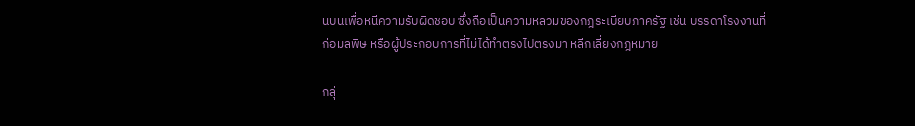นบนเพื่อหนีความรับผิดชอบ ซึ่งถือเป็นความหลวมของกฎระเบียบภาครัฐ เช่น บรรดาโรงงานที่ก่อมลพิษ หรือผู้ประกอบการที่ไม่ได้ทำตรงไปตรงมา หลีกเลี่ยงกฎหมาย

กลุ่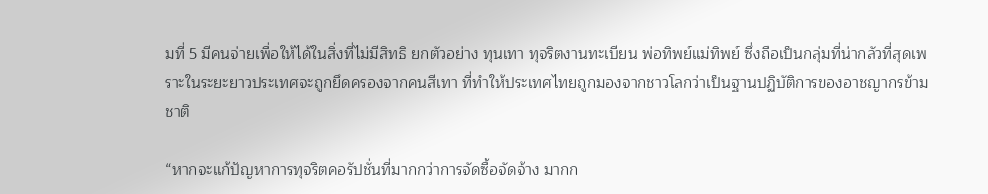มที่ 5 มีคนจ่ายเพื่อให้ได้ในสิ่งที่ไม่มีสิทธิ ยกตัวอย่าง ทุนเทา ทุจริตงานทะเบียน พ่อทิพย์แม่ทิพย์ ซึ่งถือเป็นกลุ่มที่น่ากลัวที่สุดเพราะในระยะยาวประเทศจะถูกยึดครองจากคนสีเทา ที่ทำให้ประเทศไทยถูกมองจากชาวโลกว่าเป็นฐานปฏิบัติการของอาชญากรข้ามชาติ

“หากจะแก้ปัญหาการทุจริตคอรัปชั่นที่มากกว่าการจัดซื้อจัดจ้าง มากก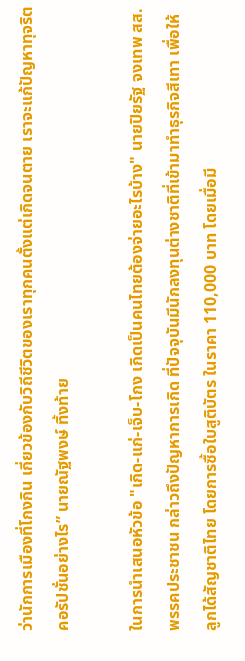ว่านักการเมืองที่โกงกิน เกี่ยวข้องกับวิถีชีวิตของเราทุกคนตั้งแต่เกิดจนตาย เราจะแก้ปัญหาทุจริตคอรัปชั่นอย่างไร” นายณัฐพงษ์ ทิ้งท้าย

ในการนำเสนอหัวข้อ "เกิด-แก่-เจ็บ-โกง เกิดเป็นคนไทยต้องจ่ายอะไรบ้าง" นายปิยรัฐ จงเทพ สส.พรรคประชาชน กล่าวถึงปัญหาการเกิด ที่ปัจจุบันมีนักลงทุนต่างชาติที่เข้ามาทำธุรกิจสีเทา เพื่อให้ลูกได้สัญชาติไทย โดยการซื้อใบสูติบัตร ในราคา 110,000 บาท โดยเมื่อมี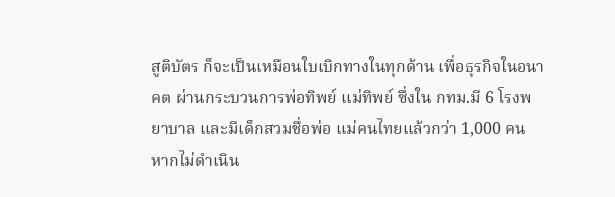สูติบัตร ก็จะเป็นเหมือนใบเบิกทางในทุกด้าน เพื่อธุรกิจในอนาคต ผ่านกระบวนการพ่อทิพย์ แม่ทิพย์ ซึ่งใน กทม.มี 6 โรงพยาบาล และมีเด็กสวมชื่อพ่อ แม่คนไทยแล้วกว่า 1,000 คน หากไม่ดำเนิน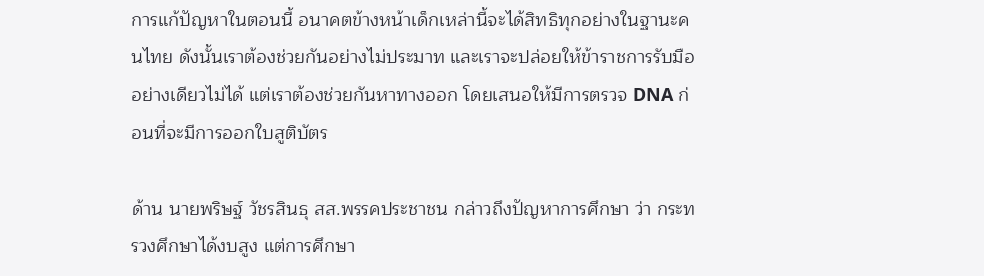การแก้ปัญหาในตอนนี้ อนาคตข้างหน้าเด็กเหล่านี้จะได้สิทธิทุกอย่างในฐานะคนไทย ดังนั้นเราต้องช่วยกันอย่างไม่ประมาท และเราจะปล่อยให้ข้าราชการรับมืออย่างเดียวไม่ได้ แต่เราต้องช่วยกันหาทางออก โดยเสนอให้มีการตรวจ DNA ก่อนที่จะมีการออกใบสูติบัตร

ด้าน นายพริษฐ์ วัชรสินธุ สส.พรรคประชาชน กล่าวถึงปัญหาการศึกษา ว่า กระทรวงศึกษาได้งบสูง แต่การศึกษา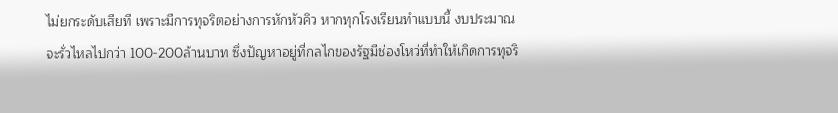ไม่ยกระดับเสียที เพราะมีการทุจริตอย่างการหักหัวคิว หากทุกโรงเรียนทำแบบนี้ งบประมาณจะรั่วไหลไปกว่า 100-200ล้านบาท ซึ่งปัญหาอยู่ที่กลไกของรัฐมีช่องโหว่ที่ทำให้เกิดการทุจริ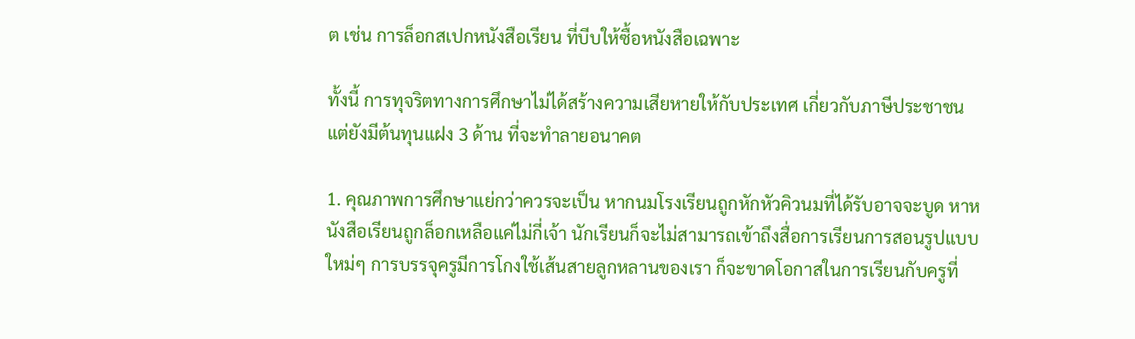ต เช่น การล็อกสเปกหนังสือเรียน ที่บีบให้ซื้อหนังสือเฉพาะ

ทั้งนี้ การทุจริตทางการศึกษาไม่ได้สร้างความเสียหายให้กับประเทศ เกี่ยวกับภาษีประชาชนแต่ยังมีต้นทุนแฝง 3 ด้าน ที่จะทำลายอนาคต

1. คุณภาพการศึกษาแย่กว่าควรจะเป็น หากนมโรงเรียนถูกหักหัวคิวนมที่ได้รับอาจจะบูด หาหนังสือเรียนถูกล็อกเหลือแค่ไม่กี่เจ้า นักเรียนก็จะไม่สามารถเข้าถึงสื่อการเรียนการสอนรูปแบบใหม่ๆ การบรรจุครูมีการโกงใช้เส้นสายลูกหลานของเรา ก็จะขาดโอกาสในการเรียนกับครูที่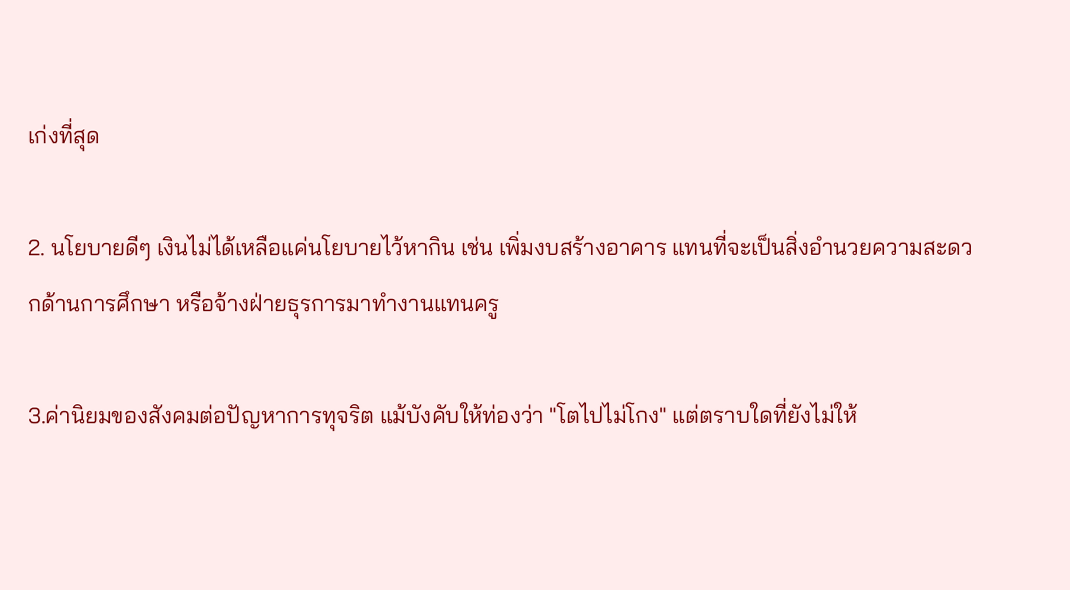เก่งที่สุด

2. นโยบายดีๆ เงินไม่ได้เหลือแค่นโยบายไว้หากิน เช่น เพิ่มงบสร้างอาคาร แทนที่จะเป็นสิ่งอำนวยความสะดวกด้านการศึกษา หรือจ้างฝ่ายธุรการมาทำงานแทนครู

3.ค่านิยมของสังคมต่อปัญหาการทุจริต แม้บังคับให้ท่องว่า "โตไปไม่โกง" แต่ตราบใดที่ยังไม่ให้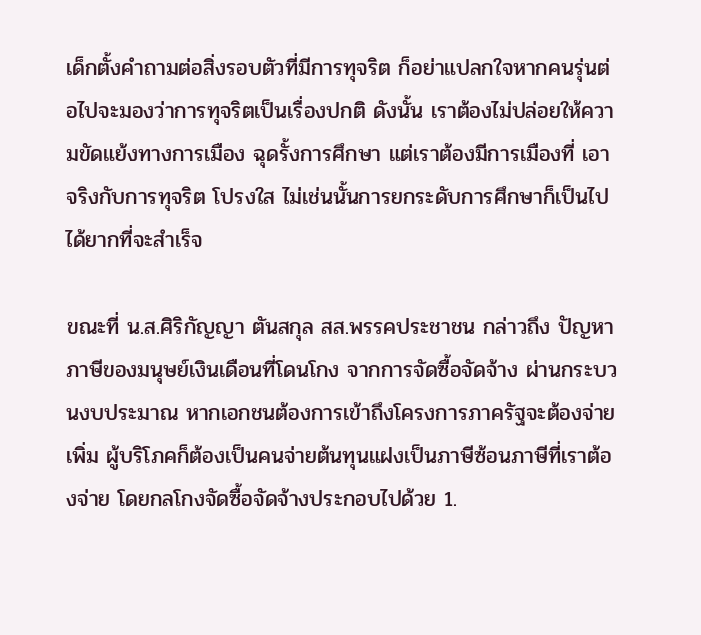เด็กตั้งคำถามต่อสิ่งรอบตัวที่มีการทุจริต ก็อย่าแปลกใจหากคนรุ่นต่อไปจะมองว่าการทุจริตเป็นเรื่องปกติ ดังนั้น เราต้องไม่ปล่อยให้ความขัดแย้งทางการเมือง ฉุดรั้งการศึกษา แต่เราต้องมีการเมืองที่ เอาจริงกับการทุจริต โปรงใส ไม่เช่นนั้นการยกระดับการศึกษาก็เป็นไปได้ยากที่จะสำเร็จ

ขณะที่ น.ส.ศิริกัญญา ตันสกุล สส.พรรคประชาชน กล่าวถึง ปัญหาภาษีของมนุษย์เงินเดือนที่โดนโกง จากการจัดซื้อจัดจ้าง ผ่านกระบวนงบประมาณ หากเอกชนต้องการเข้าถึงโครงการภาครัฐจะต้องจ่ายเพิ่ม ผู้บริโภคก็ต้องเป็นคนจ่ายต้นทุนแฝงเป็นภาษีซ้อนภาษีที่เราต้องจ่าย โดยกลโกงจัดซื้อจัดจ้างประกอบไปด้วย 1.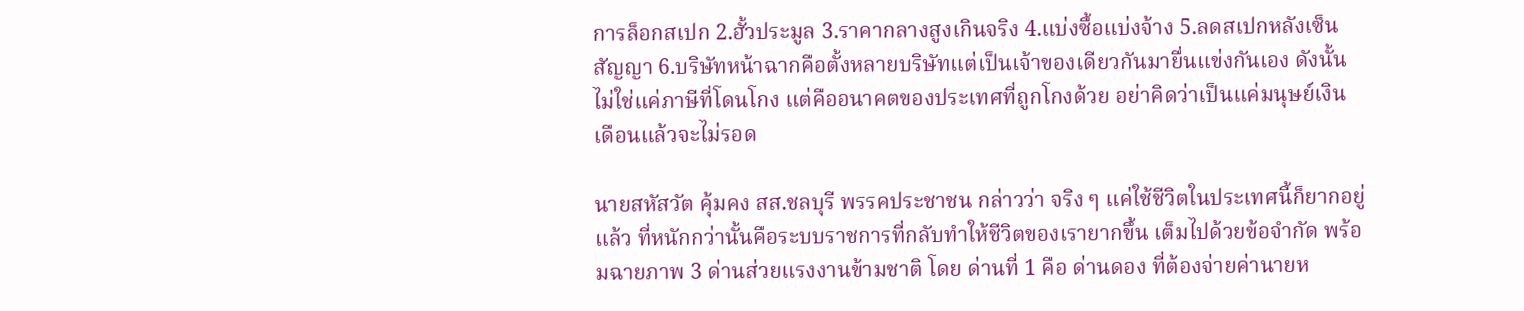การล็อกสเปก 2.ฮั้วประมูล 3.ราคากลางสูงเกินจริง 4.แบ่งซื้อแบ่งจ้าง 5.ลดสเปกหลังเซ็นสัญญา 6.บริษัทหน้าฉากคือตั้งหลายบริษัทแต่เป็นเจ้าของเดียวกันมายื่นแข่งกันเอง ดังนั้น ไม่ใช่แค่ภาษีที่โดนโกง แต่คืออนาคตของประเทศที่ถูกโกงด้วย อย่าคิดว่าเป็นแค่มนุษย์เงินเดือนแล้วจะไม่รอด

นายสหัสวัต คุ้มคง สส.ชลบุรี พรรคประชาชน กล่าวว่า จริง ๆ แค่ใช้ชีวิตในประเทศนี้ก็ยากอยู่แล้ว ที่หนักกว่านั้นคือระบบราชการที่กลับทำให้ชีวิตของเรายากขึ้น เต็มไปด้วยข้อจำกัด พร้อมฉายภาพ 3 ด่านส่วยแรงงานข้ามชาติ โดย ด่านที่ 1 คือ ด่านดอง ที่ต้องจ่ายค่านายห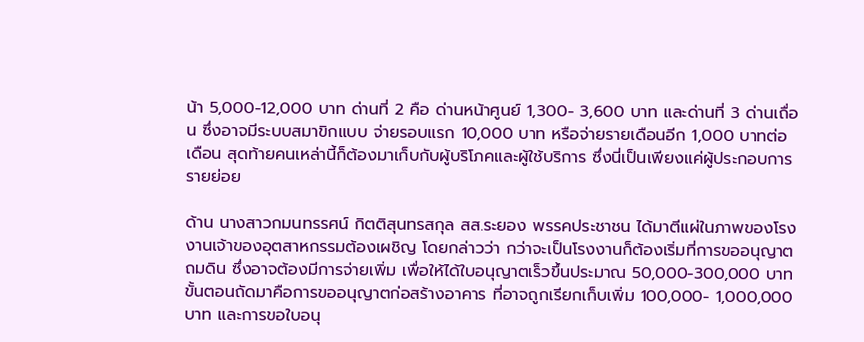น้า 5,000-12,000 บาท ด่านที่ 2 คือ ด่านหน้าศูนย์ 1,300- 3,600 บาท และด่านที่ 3 ด่านเถื่อน ซึ่งอาจมีระบบสมาขิกแบบ จ่ายรอบแรก 10,000 บาท หรือจ่ายรายเดือนอีก 1,000 บาทต่อเดือน สุดท้ายคนเหล่านี้ก็ต้องมาเก็บกับผู้บริโภคและผู้ใช้บริการ ซึ่งนี่เป็นเพียงแค่ผู้ประกอบการรายย่อย

ด้าน นางสาวกมนทรรศน์ กิตติสุนทรสกุล สส.ระยอง พรรคประชาชน ได้มาตีแผ่ในภาพของโรงงานเจ้าของอุตสาหกรรมต้องเผชิญ โดยกล่าวว่า กว่าจะเป็นโรงงานก็ต้องเริ่มที่การขออนุญาตถมดิน ซึ่งอาจต้องมีการจ่ายเพิ่ม เพื่อให้ได้ใบอนุญาตเร็วขึ้นประมาณ 50,000-300,000 บาท ขั้นตอนถัดมาคือการขออนุญาตก่อสร้างอาคาร ที่อาจถูกเรียกเก็บเพิ่ม 100,000- 1,000,000 บาท และการขอใบอนุ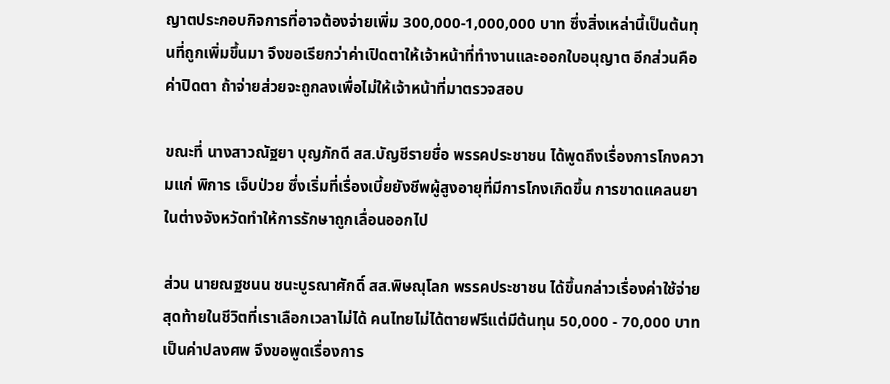ญาตประกอบกิจการที่อาจต้องจ่ายเพิ่ม 300,000-1,000,000 บาท ซึ่งสิ่งเหล่านี้เป็นต้นทุนที่ถูกเพิ่มขึ้นมา จึงขอเรียกว่าค่าเปิดตาให้เจ้าหน้าที่ทำงานและออกใบอนุญาต อีกส่วนคือค่าปิดตา ถ้าจ่ายส่วยจะถูกลงเพื่อไม่ให้เจ้าหน้าที่มาตรวจสอบ

ขณะที่ นางสาวณัฐยา บุญภักดี สส.บัญชีรายชื่อ พรรคประชาชน ได้พูดถึงเรื่องการโกงความแก่ พิการ เจ็บป่วย ซึ่งเริ่มที่เรื่องเบี้ยยังชีพผู้สูงอายุที่มีการโกงเกิดขึ้น การขาดแคลนยาในต่างจังหวัดทำให้การรักษาถูกเลื่อนออกไป

ส่วน นายณฐชนน ชนะบูรณาศักดิ์ สส.พิษณุโลก พรรคประชาชน ได้ขึ้นกล่าวเรื่องค่าใช้จ่ายสุดท้ายในชีวิตที่เราเลือกเวลาไม่ได้ คนไทยไม่ได้ตายฟรีแต่มีต้นทุน 50,000 - 70,000 บาท เป็นค่าปลงศพ จึงขอพูดเรื่องการ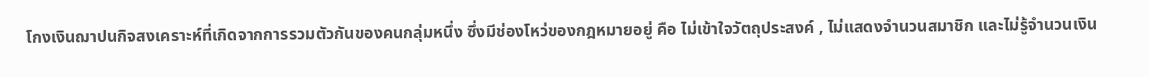โกงเงินฌาปนกิจสงเคราะห์ที่เกิดจากการรวมตัวกันของคนกลุ่มหนึ่ง ซึ่งมีช่องโหว่ของกฎหมายอยู่ คือ ไม่เข้าใจวัตถุประสงค์ , ไม่แสดงจำนวนสมาชิก และไม่รู้จำนวนเงิน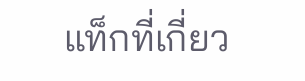แท็กที่เกี่ยว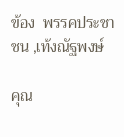ข้อง  พรรคประชาชน ,เท้งณัฐพงษ์

คุณ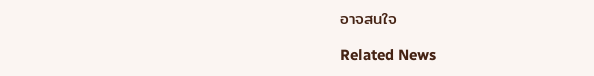อาจสนใจ

Related News